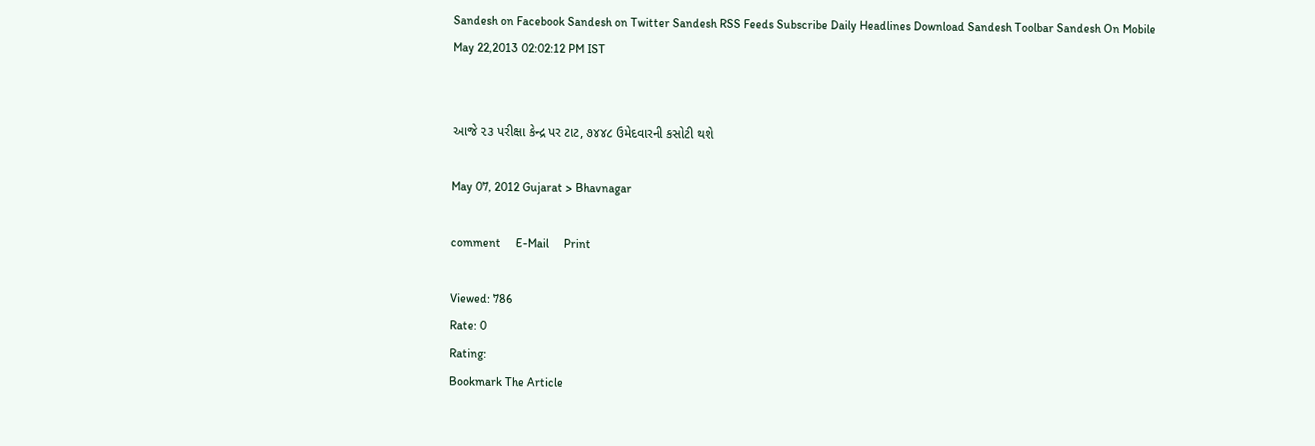Sandesh on Facebook Sandesh on Twitter Sandesh RSS Feeds Subscribe Daily Headlines Download Sandesh Toolbar Sandesh On Mobile
May 22,2013 02:02:12 PM IST


આજે ૨૩ પરીક્ષા કેન્દ્ર પર ટાટ, ૭૪૪૮ ઉમેદવારની કસોટી થશે

May 07, 2012 Gujarat > Bhavnagar

comment     E-Mail     Print

Viewed: 786
Rate: 0
Rating:
Bookmark The Article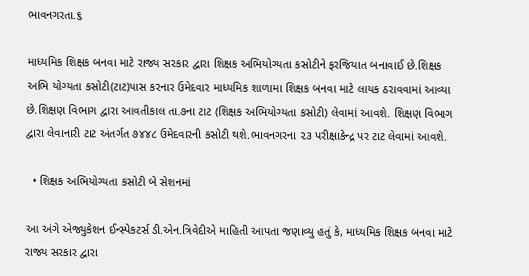ભાવનગરતા.૬

માધ્યમિક શિક્ષક બનવા માટે રાજ્ય સરકાર દ્વારા શિક્ષક અભિયોગ્યતા કસોટીને ફરજિયાત બનાવાઈ છે.શિક્ષક અભિ યોગ્યતા કસોટી(ટાટ)પાસ કરનાર ઉમેદવાર માધ્યમિક શાળામા શિક્ષક બનવા માટે લાયક ઠરાવવામાં આવ્યા છે.શિક્ષણ વિભાગ દ્વારા આવતીકાલ તા.૭ના ટાટ (શિક્ષક અભિયોગ્યતા કસોટી) લેવામાં આવશે. શિક્ષણ વિભાગ દ્વારા લેવાનારી ટાટ અંતર્ગત ૭૪૪૮ ઉમેદવારની કસોટી થશે.ભાવનગરના ૨૩ પરીક્ષાકેન્દ્ર પર ટાટ લેવામાં આવશે.

  • શિક્ષક અભિયોગ્યતા કસોટી બે સેશનમાં

આ અંગે એજ્યુકેશન ઈન્સ્પેકટર્સ ડી.એન.ત્રિવેદીએ માહિતી આપતા જણાવ્યુ હતું કે, માધ્યમિક શિક્ષક બનવા માટે રાજ્ય સરકાર દ્વારા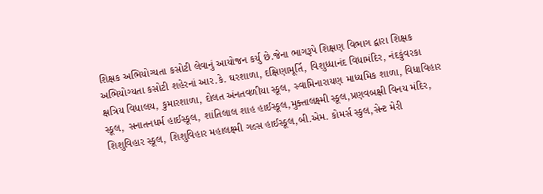શિક્ષક અભિયોગ્યતા કસોટી લેવાનું આયોજન કર્યુ છે.જેના ભાગરૂપે શિક્ષણ વિભાગ દ્વારા શિક્ષક અભિયોગ્યતા કસોટી શહેરનાં આર.કે. ઘરશાળા, દક્ષિણામૂર્તિ, વિશુધ્ધાનંદ વિધામંદિર, નંદકુંવરકા ક્ષત્રિય વિધાલય, કુમારશાળા, દોલત અંનતવળીયા સ્કૂલ, સ્વામિનારાયણ માધ્યમિક શાળા, વિધાવિહાર સ્કૂલ, સનાતનધર્મ હાઈસ્કૂલ, શાંતિલાલ શાહ હાઈસ્કૂલ,મુક્તાલક્ષ્મી સ્કૂલ,પ્રણવબક્ષી વિનય મંદિર, શિશુવિહાર સ્કૂલ, શિશુવિહાર મહાલક્ષ્મી ગલ્સ હાઈસ્કૂલ,બી.એમ. કોમર્સ સ્કુલ,સેન્ટ મેરી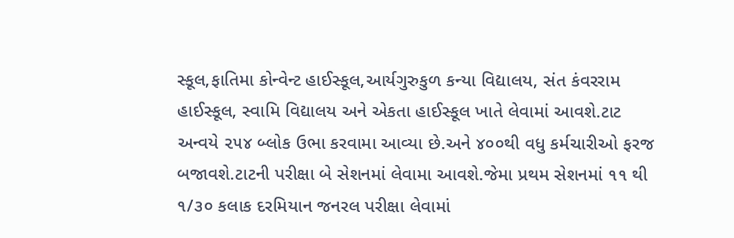સ્કૂલ,ફાતિમા કોન્વેન્ટ હાઈસ્કૂલ,આર્યગુરુકુળ કન્યા વિદ્યાલય, સંત કંવરરામ હાઈસ્કૂલ, સ્વામિ વિદ્યાલય અને એકતા હાઈસ્કૂલ ખાતે લેવામાં આવશે.ટાટ અન્વયે ૨૫૪ બ્લોક ઉભા કરવામા આવ્યા છે.અને ૪૦૦થી વધુ કર્મચારીઓ ફરજ બજાવશે.ટાટની પરીક્ષા બે સેશનમાં લેવામા આવશે.જેમા પ્રથમ સેશનમાં ૧૧ થી ૧/૩૦ કલાક દરમિયાન જનરલ પરીક્ષા લેવામાં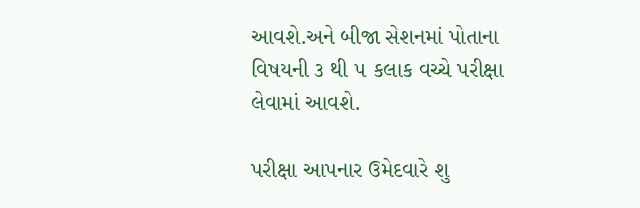આવશે.અને બીજા સેશનમાં પોતાના વિષયની ૩ થી ૫ કલાક વચ્ચે પરીક્ષા લેવામાં આવશે.

પરીક્ષા આપનાર ઉમેદવારે શુ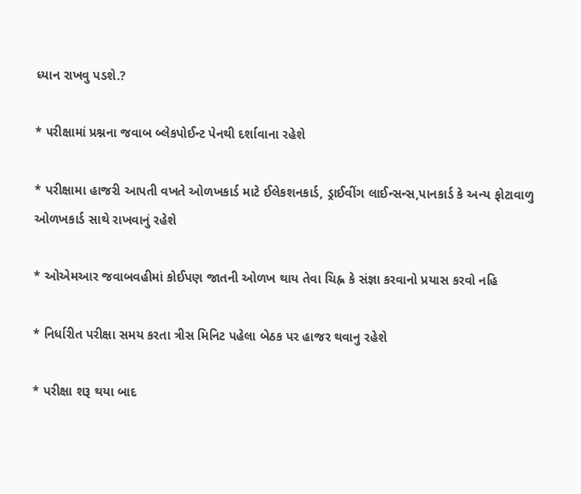ધ્યાન રાખવુ પડશે.?

* ૫રીક્ષામાં પ્રશ્નના જવાબ બ્લેકપોઈન્ટ પેનથી દર્શાવાના રહેશે

* પરીક્ષામા હાજરી આપતી વખતે ઓળખકાર્ડ માટે ઈલેકશનકાર્ડ, ડ્રાઈવીંગ લાઈન્સન્સ,પાનકાર્ડ કે અન્ય ફોટાવાળુ ઓળખકાર્ડ સાથે રાખવાનું રહેશે

* ઓએમઆર જવાબવહીમાં કોઈપણ જાતની ઓળખ થાય તેવા ચિહ્ન કે સંજ્ઞા કરવાનો પ્રયાસ કરવો નહિ

* નિર્ધારીત પરીક્ષા સમય કરતા ત્રીસ મિનિટ પહેલા બેઠક પર હાજર થવાનુ રહેશે

* પરીક્ષા શરૂ થયા બાદ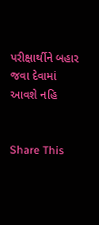પરીક્ષાર્થીને બહાર જવા દેવામાં આવશે નહિ


Share This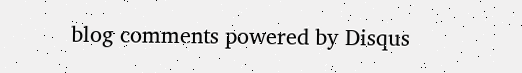blog comments powered by Disqus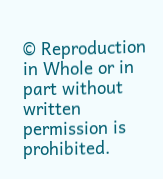© Reproduction in Whole or in part without written permission is prohibited.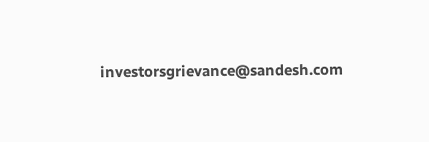investorsgrievance@sandesh.com